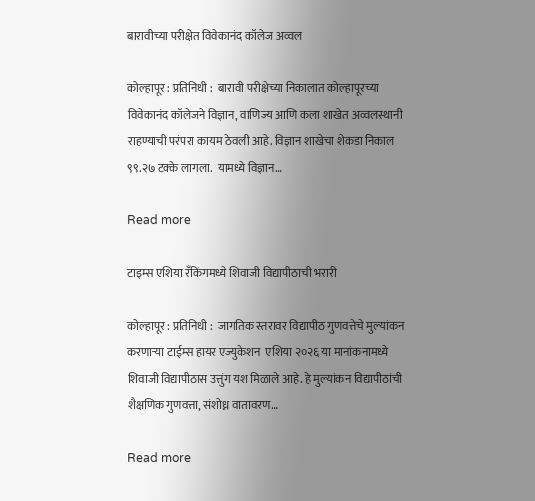बारावीच्या परीक्षेत विवेकानंद कॉलेज अव्वल

कोल्हापूर : प्रतिनिधी :  बारावी परीक्षेच्या निकालात कोल्हापूरच्या विवेकानंद कॉलेजने विज्ञान, वाणिज्य आणि कला शाखेत अव्वलस्थानी राहण्याची परंपरा कायम ठेवली आहे. विज्ञान शाखेचा शेकडा निकाल ९९.२७ टक्के लागला.  यामध्ये विज्ञान…

Read more

टाइम्स एशिया रँकिंगमध्ये शिवाजी विद्यापीठाची भरारी

कोल्हापूर : प्रतिनिधी :  जागतिक स्तरावर विद्यापीठ गुणवत्तेचे मुल्यांकन करणाऱ्या टाईम्स हायर एज्युकेशन  एशिया २०२६ या मानांकनामध्ये शिवाजी विद्यापीठास उत्तुंग यश मिळाले आहे. हे मुल्यांकन विद्यापीठांची शैक्षणिक गुणवत्ता, संशोध्न वातावरण…

Read more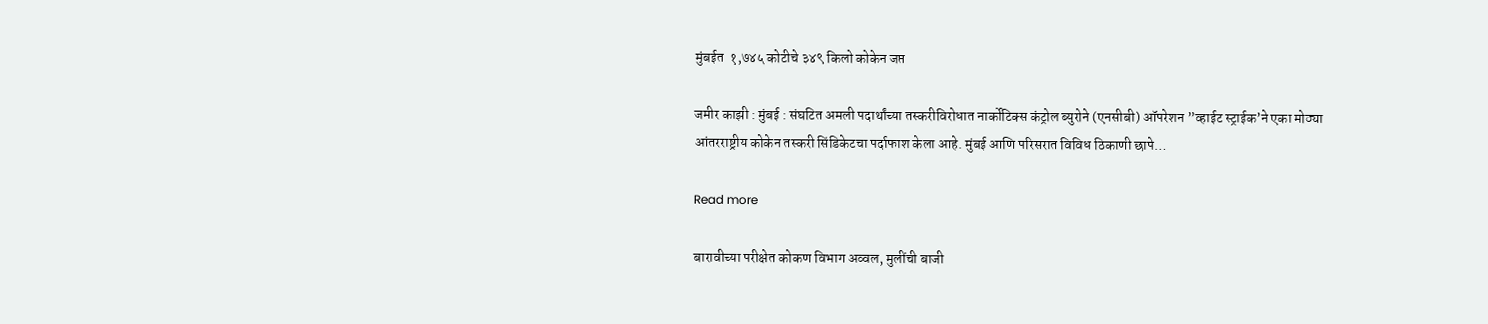मुंबईत  १,७४५ कोटीचे ३४९ किलो कोकेन जप्त

जमीर काझी : मुंबई : संघटित अमली पदार्थांच्या तस्करीविरोधात नार्कोटिक्स कंट्रोल ब्युरोने (एनसीबी) ऑपरेशन ”व्हाईट स्ट्राईक’ने एका मोठ्या आंतरराष्ट्रीय कोकेन तस्करी सिंडिकेटचा पर्दाफाश केला आहे. मुंबई आणि परिसरात विविध ठिकाणी छापे…

Read more

बारावीच्या परीक्षेत कोकण विभाग अव्वल, मुलींची बाजी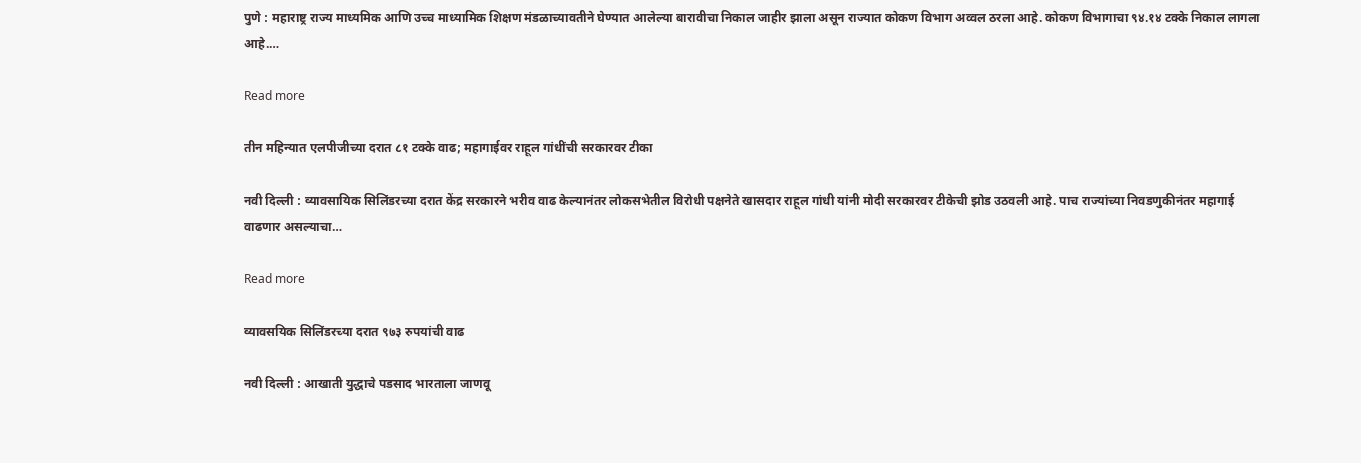पुणे : महाराष्ट्र राज्य माध्यमिक आणि उच्च माध्यामिक शिक्षण मंडळाच्यावतीने घेण्यात आलेल्या बारावीचा निकाल जाहीर झाला असून राज्यात कोकण विभाग अव्वल ठरला आहे. कोकण विभागाचा ९४.१४ टक्के निकाल लागला आहे.…

Read more

तीन महिन्यात एलपीजीच्या दरात ८१ टक्के वाढ; महागाईवर राहूल गांधींची सरकारवर टीका

नवी दिल्ली : व्यावसायिक सिलिंडरच्या दरात केंद्र सरकारने भरीव वाढ केल्यानंतर लोकसभेतील विरोधी पक्षनेते खासदार राहूल गांधी यांनी मोदी सरकारवर टीकेची झोड उठवली आहे. पाच राज्यांच्या निवडणुकीनंतर महागाई वाढणार असल्याचा…

Read more

व्यावसयिक सिलिंडरच्या दरात ९७३ रुपयांची वाढ

नवी दिल्ली : आखाती युद्धाचे पडसाद भारताला जाणवू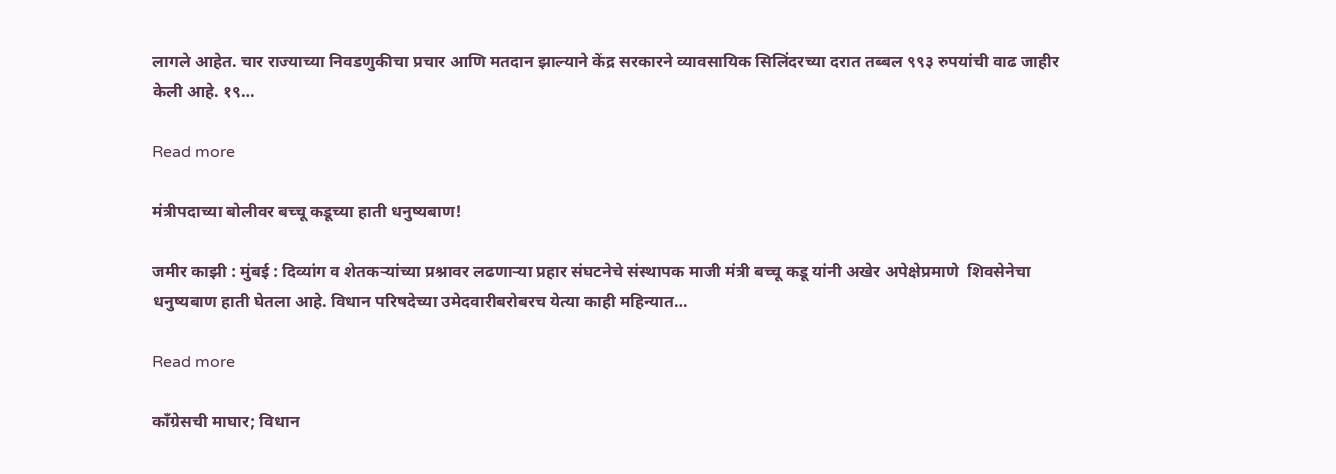लागले आहेत. चार राज्याच्या निवडणुकीचा प्रचार आणि मतदान झाल्याने केंद्र सरकारने व्यावसायिक सिलिंदरच्या दरात तब्बल ९९३ रुपयांची वाढ जाहीर केली आहे. १९…

Read more

मंत्रीपदाच्या बोलीवर बच्चू कडूच्या हाती धनुष्यबाण!

जमीर काझी : मुंबई : दिव्यांग व शेतकऱ्यांच्या प्रश्नावर लढणाऱ्या प्रहार संघटनेचे संस्थापक माजी मंत्री बच्चू कडू यांनी अखेर अपेक्षेप्रमाणे  शिवसेनेचा धनुष्यबाण हाती घेतला आहे. विधान परिषदेच्या उमेदवारीबरोबरच येत्या काही महिन्यात…

Read more

काँग्रेसची माघार; विधान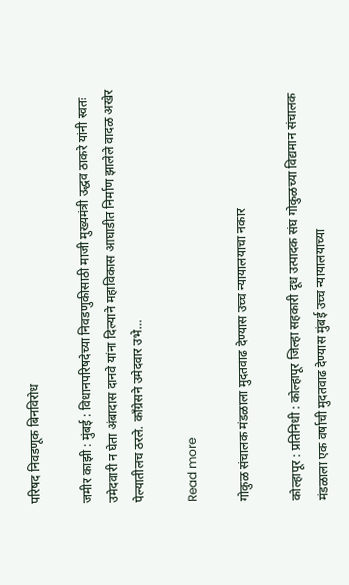परिषद निवडणूक बिनविरोध

जमीर काझी : मुंबई : विधानपरिषदेच्या निवडणुकीसाठी माजी मुख्यमंत्री उद्धव ठाकरे यांनी स्वतः उमेदवारी न घेता अंबादास दानवे यांना दिल्याने महाविकास आघाडीत निर्माण झालेले वादळ अखेर पेल्यातीलच ठरले. काँग्रेसने उमेदवार उभे…

Read more

गोकुळ संचालक मंडळाला मुदतवाढ देण्यास उच्च न्यायालयाचा नकार

कोल्हापूर : प्रतिनिधी : कोल्हापूर जिल्हा सहकारी दूध उत्पादक संघ गोकुळच्या विद्यमान संचालक मंडळाला एक वर्षाची मुदतवाढ देण्यास मुंबई उच्च न्यायालयाच्या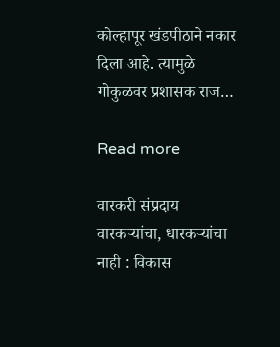कोल्हापूर खंडपीठाने नकार दिला आहे. त्यामुळे गोकुळवर प्रशासक राज…

Read more

वारकरी संप्रदाय वारकऱ्यांचा, धारकऱ्यांचा नाही : विकास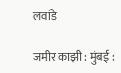लवांडे

जमीर काझी : मुंबई :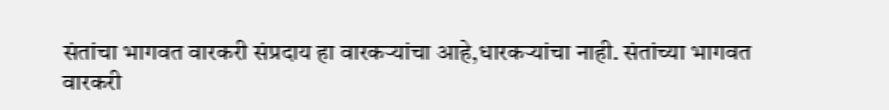संतांचा भागवत वारकरी संप्रदाय हा वारकऱ्यांचा आहे,धारकऱ्यांचा नाही. संतांच्या भागवत वारकरी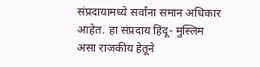संप्रदायामध्ये सर्वांना समान अधिकार आहेत. हा संप्रदाय हिंदू- मुस्लिम असा राजकीय हेतूने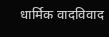धार्मिक वादविवाद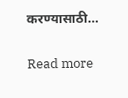करण्यासाठी…

Read more